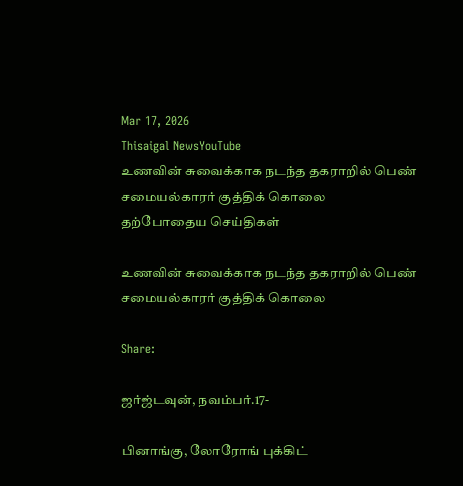Mar 17, 2026
Thisaigal NewsYouTube
உணவின் சுவைக்காக நடந்த தகராறில் பெண் சமையல்காரர் குத்திக் கொலை
தற்போதைய செய்திகள்

உணவின் சுவைக்காக நடந்த தகராறில் பெண் சமையல்காரர் குத்திக் கொலை

Share:

ஜர்ஜ்டவுன், நவம்பர்.17-

பினாங்கு, லோரோங் புக்கிட்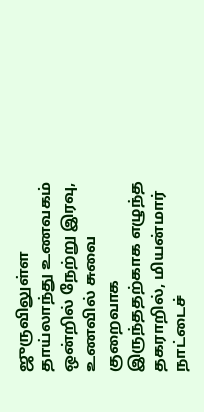ஜுருவிலுள்ள தாய்லாந்து உணவகம் ஒன்றில் நேற்று இரவு, உணவில் சுவை குறைவாக இருந்ததற்காக எழுந்த தகராறில், மியன்மார் நாட்டைச்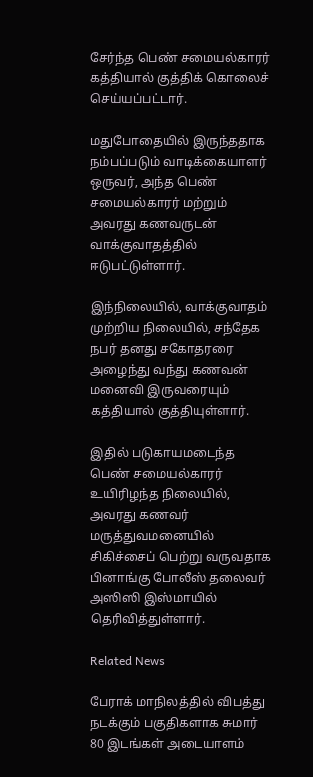சேர்ந்த பெண் சமையல்காரர் கத்தியால் குத்திக் கொலைச் செய்யப்பட்டார்.

மதுபோதையில் இருந்ததாக நம்பப்படும் வாடிக்கையாளர் ஒருவர், அந்த பெண் சமையல்காரர் மற்றும் அவரது கணவருடன் வாக்குவாதத்தில் ஈடுபட்டுள்ளார்.

இந்நிலையில், வாக்குவாதம் முற்றிய நிலையில், சந்தேக நபர் தனது சகோதரரை அழைந்து வந்து கணவன் மனைவி இருவரையும் கத்தியால் குத்தியுள்ளார்.

இதில் படுகாயமடைந்த பெண் சமையல்காரர் உயிரிழந்த நிலையில், அவரது கணவர் மருத்துவமனையில் சிகிச்சைப் பெற்று வருவதாக பினாங்கு போலீஸ் தலைவர் அஸிஸி இஸ்மாயில் தெரிவித்துள்ளார்.

Related News

பேராக் மாநிலத்தில் விபத்து நடக்கும் பகுதிகளாக சுமார் 80 இடங்கள் அடையாளம்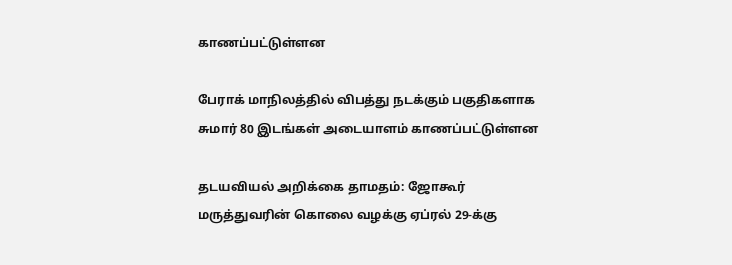காணப்பட்டுள்ளன

பேராக் மாநிலத்தில் விபத்து நடக்கும் பகுதிகளாக சுமார் 80 இடங்கள் அடையாளம் காணப்பட்டுள்ளன

தடயவியல் அறிக்கை தாமதம்: ஜோகூர் மருத்துவரின் கொலை வழக்கு ஏப்ரல் 29-க்கு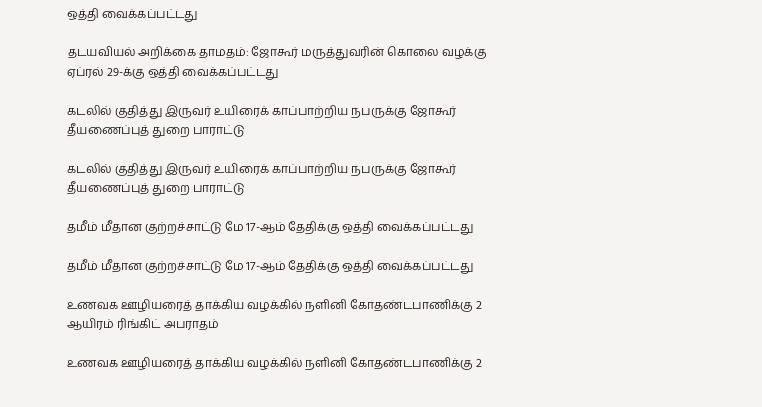ஒத்தி வைக்கப்பட்டது

தடயவியல் அறிக்கை தாமதம்: ஜோகூர் மருத்துவரின் கொலை வழக்கு ஏப்ரல் 29-க்கு ஒத்தி வைக்கப்பட்டது

கடலில் குதித்து இருவர் உயிரைக் காப்பாற்றிய நபருக்கு ஜோகூர் தீயணைப்புத் துறை பாராட்டு

கடலில் குதித்து இருவர் உயிரைக் காப்பாற்றிய நபருக்கு ஜோகூர் தீயணைப்புத் துறை பாராட்டு

தமீம் மீதான குற்றச்சாட்டு மே 17-ஆம் தேதிக்கு ஒத்தி வைக்கப்பட்டது

தமீம் மீதான குற்றச்சாட்டு மே 17-ஆம் தேதிக்கு ஒத்தி வைக்கப்பட்டது

உணவக ஊழியரைத் தாக்கிய வழக்கில் நளினி கோதண்டபாணிக்கு 2 ஆயிரம் ரிங்கிட் அபராதம்

உணவக ஊழியரைத் தாக்கிய வழக்கில் நளினி கோதண்டபாணிக்கு 2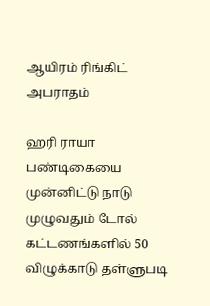ஆயிரம் ரிங்கிட் அபராதம்

ஹரி ராயா பண்டிகையை முன்னிட்டு நாடு முழுவதும் டோல் கட்டணங்களில் 50 விழுக்காடு தள்ளுபடி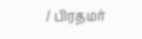/ பிரதமர்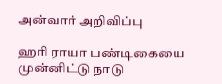அன்வார் அறிவிப்பு

ஹரி ராயா பண்டிகையை முன்னிட்டு நாடு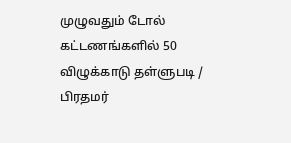முழுவதும் டோல் கட்டணங்களில் 50 விழுக்காடு தள்ளுபடி / பிரதமர்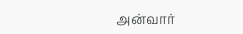அன்வார்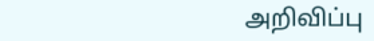அறிவிப்பு